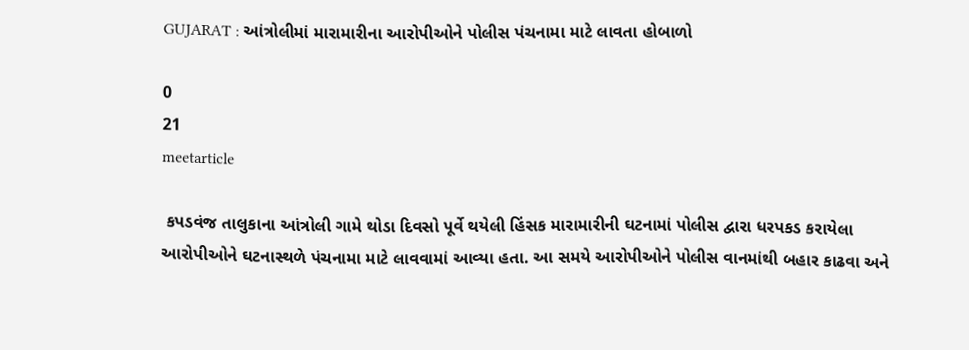GUJARAT : આંત્રોલીમાં મારામારીના આરોપીઓને પોલીસ પંચનામા માટે લાવતા હોબાળો

0
21
meetarticle

 કપડવંજ તાલુકાના આંત્રોલી ગામે થોડા દિવસો પૂર્વે થયેલી હિંસક મારામારીની ઘટનામાં પોલીસ દ્વારા ધરપકડ કરાયેલા આરોપીઓને ઘટનાસ્થળે પંચનામા માટે લાવવામાં આવ્યા હતા. આ સમયે આરોપીઓને પોલીસ વાનમાંથી બહાર કાઢવા અને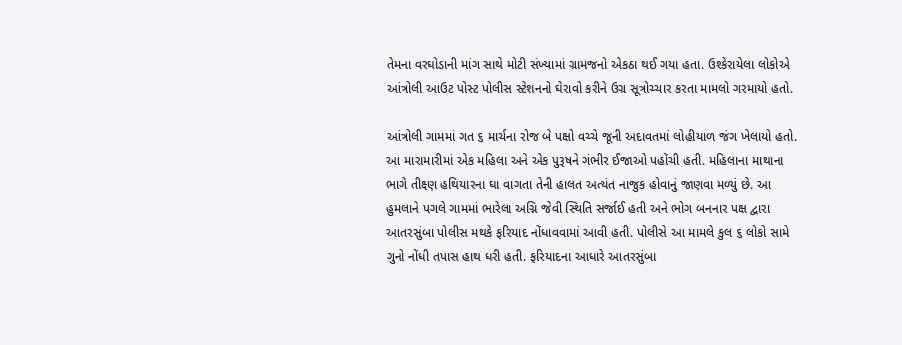તેમના વરઘોડાની માંગ સાથે મોટી સંખ્યામાં ગ્રામજનો એકઠા થઈ ગયા હતા. ઉશ્કેરાયેલા લોકોએ આંત્રોલી આઉટ પોસ્ટ પોલીસ સ્ટેશનનો ઘેરાવો કરીને ઉગ્ર સૂત્રોચ્ચાર કરતા મામલો ગરમાયો હતો.

આંત્રોલી ગામમાં ગત ૬ માર્ચના રોજ બે પક્ષો વચ્ચે જૂની અદાવતમાં લોહીયાળ જંગ ખેલાયો હતો. આ મારામારીમાં એક મહિલા અને એક પુરૂષને ગંભીર ઈજાઓ પહોંચી હતી. મહિલાના માથાના ભાગે તીક્ષ્ણ હથિયારના ઘા વાગતા તેની હાલત અત્યંત નાજુક હોવાનું જાણવા મળ્યું છે. આ હુમલાને પગલે ગામમાં ભારેલા અગ્નિ જેવી સ્થિતિ સર્જાઈ હતી અને ભોગ બનનાર પક્ષ દ્વારા આતરસુંબા પોલીસ મથકે ફરિયાદ નોંધાવવામાં આવી હતી. પોલીસે આ મામલે કુલ ૬ લોકો સામે ગુનો નોંધી તપાસ હાથ ધરી હતી. ફરિયાદના આધારે આતરસુંબા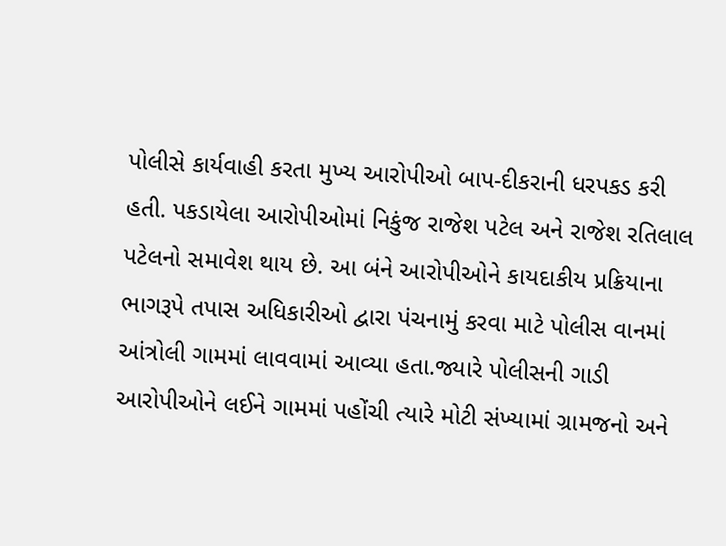પોલીસે કાર્યવાહી કરતા મુખ્ય આરોપીઓ બાપ-દીકરાની ધરપકડ કરી હતી. પકડાયેલા આરોપીઓમાં નિકુંજ રાજેશ પટેલ અને રાજેશ રતિલાલ પટેલનો સમાવેશ થાય છે. આ બંને આરોપીઓને કાયદાકીય પ્રક્રિયાના ભાગરૂપે તપાસ અધિકારીઓ દ્વારા પંચનામું કરવા માટે પોલીસ વાનમાં આંત્રોલી ગામમાં લાવવામાં આવ્યા હતા.જ્યારે પોલીસની ગાડી આરોપીઓને લઈને ગામમાં પહોંચી ત્યારે મોટી સંખ્યામાં ગ્રામજનો અને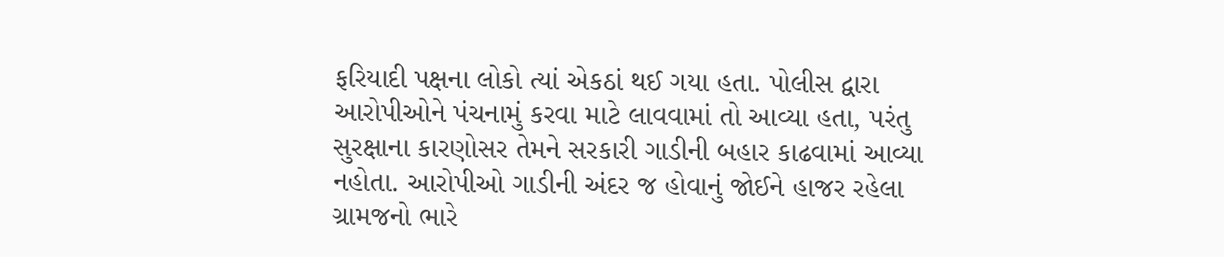ફરિયાદી પક્ષના લોકો ત્યાં એકઠાં થઈ ગયા હતા. પોલીસ દ્વારા આરોપીઓને પંચનામું કરવા માટે લાવવામાં તો આવ્યા હતા, પરંતુ સુરક્ષાના કારણોસર તેમને સરકારી ગાડીની બહાર કાઢવામાં આવ્યા નહોતા. આરોપીઓ ગાડીની અંદર જ હોવાનું જોઈને હાજર રહેલા ગ્રામજનો ભારે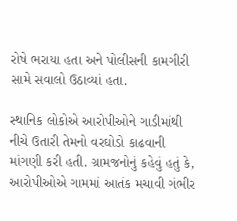રોષે ભરાયા હતા અને પોલીસની કામગીરી સામે સવાલો ઉઠાવ્યાં હતા.

સ્થાનિક લોકોએ આરોપીઓને ગાડીમાંથી નીચે ઉતારી તેમનો વરઘોડો કાઢવાની માંગણી કરી હતી. ગ્રામજનોનું કહેવું હતું કે, આરોપીઓએ ગામમાં આતંક મચાવી ગંભીર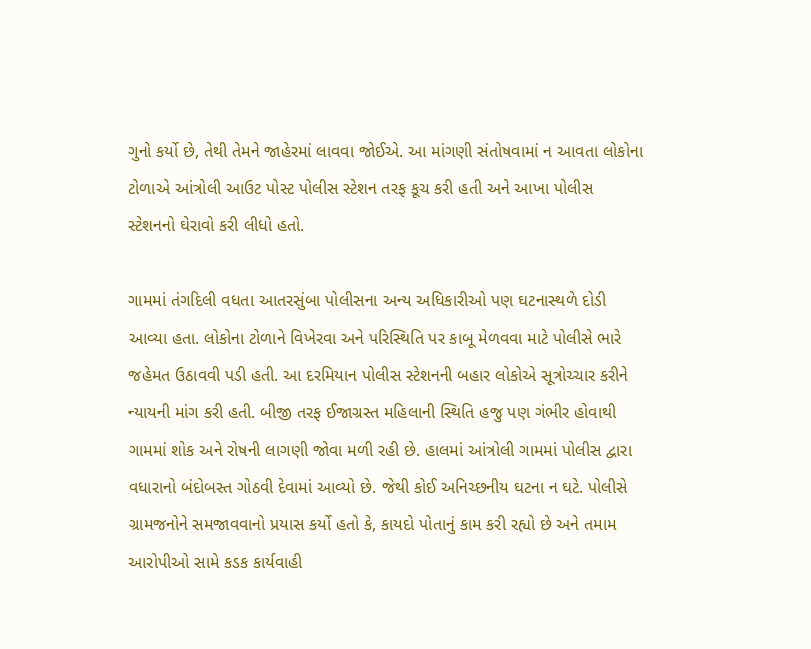ગુનો કર્યો છે, તેથી તેમને જાહેરમાં લાવવા જોઈએ. આ માંગણી સંતોષવામાં ન આવતા લોકોના ટોળાએ આંત્રોલી આઉટ પોસ્ટ પોલીસ સ્ટેશન તરફ કૂચ કરી હતી અને આખા પોલીસ સ્ટેશનનો ઘેરાવો કરી લીધો હતો.

ગામમાં તંગદિલી વધતા આતરસુંબા પોલીસના અન્ય અધિકારીઓ પણ ઘટનાસ્થળે દોડી આવ્યા હતા. લોકોના ટોળાને વિખેરવા અને પરિસ્થિતિ પર કાબૂ મેળવવા માટે પોલીસે ભારે જહેમત ઉઠાવવી પડી હતી. આ દરમિયાન પોલીસ સ્ટેશનની બહાર લોકોએ સૂત્રોચ્ચાર કરીને ન્યાયની માંગ કરી હતી. બીજી તરફ ઈજાગ્રસ્ત મહિલાની સ્થિતિ હજુ પણ ગંભીર હોવાથી ગામમાં શોક અને રોષની લાગણી જોવા મળી રહી છે. હાલમાં આંત્રોલી ગામમાં પોલીસ દ્વારા વધારાનો બંદોબસ્ત ગોઠવી દેવામાં આવ્યો છે. જેથી કોઈ અનિચ્છનીય ઘટના ન ઘટે. પોલીસે ગ્રામજનોને સમજાવવાનો પ્રયાસ કર્યો હતો કે, કાયદો પોતાનું કામ કરી રહ્યો છે અને તમામ આરોપીઓ સામે કડક કાર્યવાહી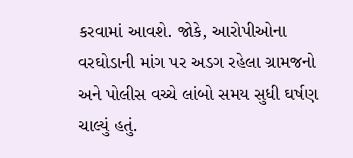કરવામાં આવશે. જોકે, આરોપીઓના વરઘોડાની માંગ પર અડગ રહેલા ગ્રામજનો અને પોલીસ વચ્ચે લાંબો સમય સુધી ઘર્ષણ ચાલ્યું હતું.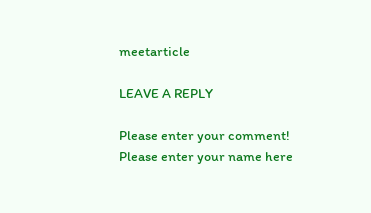meetarticle

LEAVE A REPLY

Please enter your comment!
Please enter your name here